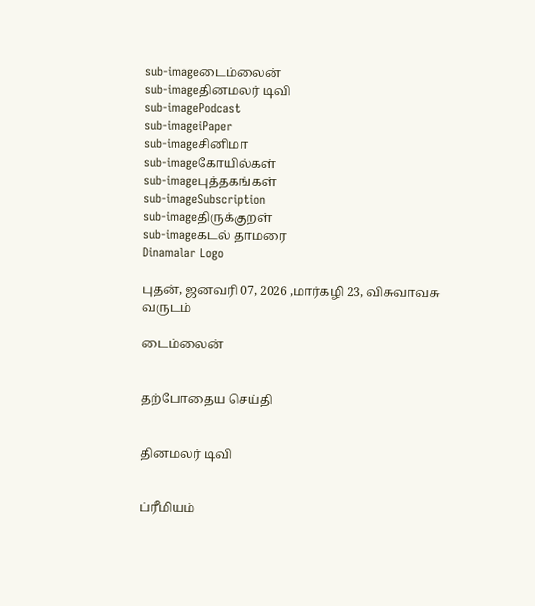sub-imageடைம்லைன்
sub-imageதினமலர் டிவி
sub-imagePodcast
sub-imageiPaper
sub-imageசினிமா
sub-imageகோயில்கள்
sub-imageபுத்தகங்கள்
sub-imageSubscription
sub-imageதிருக்குறள்
sub-imageகடல் தாமரை
Dinamalar Logo

புதன், ஜனவரி 07, 2026 ,மார்கழி 23, விசுவாவசு வருடம்

டைம்லைன்


தற்போதைய செய்தி


தினமலர் டிவி


ப்ரீமியம்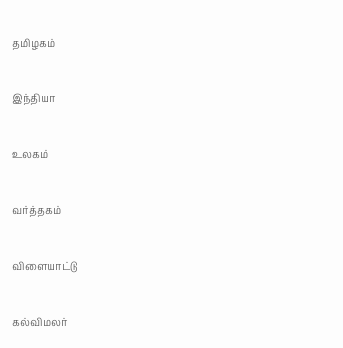தமிழகம்


இந்தியா


உலகம்


வர்த்தகம்


விளையாட்டு


கல்விமலர்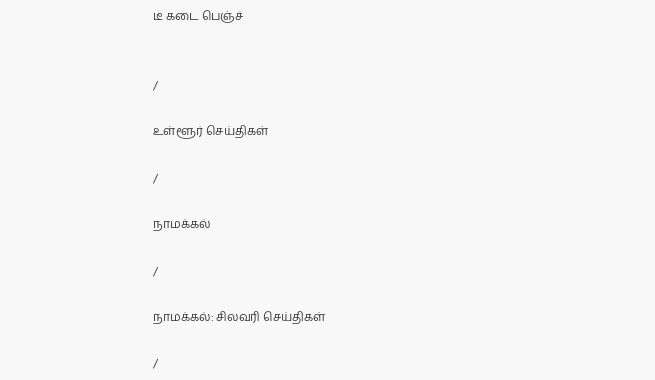டீ கடை பெஞ்ச்


/

உள்ளூர் செய்திகள்

/

நாமக்கல்

/

நாமக்கல்: சிலவரி செய்திகள்

/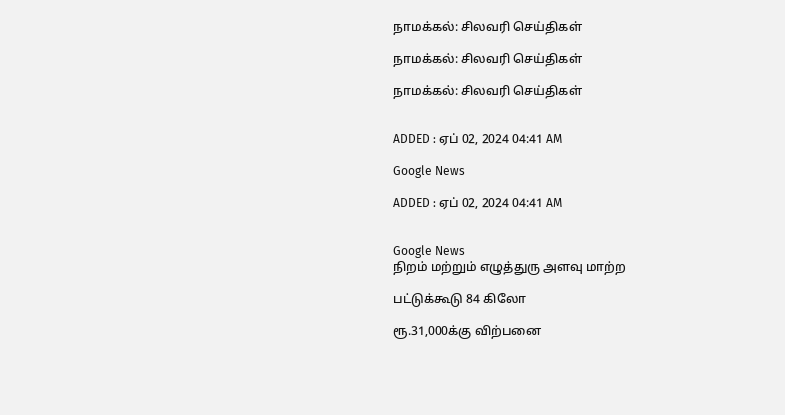நாமக்கல்: சிலவரி செய்திகள்

நாமக்கல்: சிலவரி செய்திகள்

நாமக்கல்: சிலவரி செய்திகள்


ADDED : ஏப் 02, 2024 04:41 AM

Google News

ADDED : ஏப் 02, 2024 04:41 AM


Google News
நிறம் மற்றும் எழுத்துரு அளவு மாற்ற

பட்டுக்கூடு 84 கிலோ

ரூ.31,000க்கு விற்பனை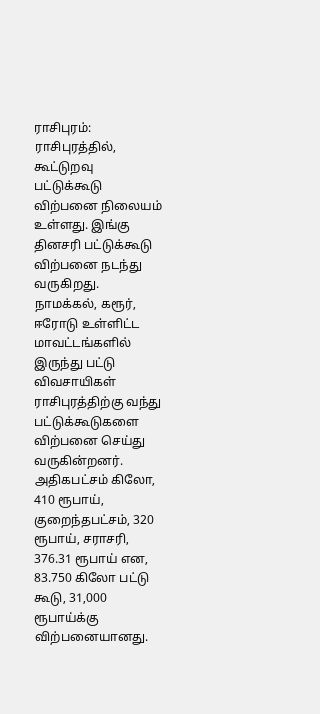ராசிபுரம்: ராசிபுரத்தில், கூட்டுறவு பட்டுக்கூடு விற்பனை நிலையம் உள்ளது. இங்கு தினசரி பட்டுக்கூடு விற்பனை நடந்து வருகிறது. நாமக்கல், கரூர், ஈரோடு உள்ளிட்ட மாவட்டங்களில் இருந்து பட்டு விவசாயிகள் ராசிபுரத்திற்கு வந்து பட்டுக்கூடுகளை விற்பனை செய்து வருகின்றனர். அதிகபட்சம் கிலோ, 410 ரூபாய், குறைந்தபட்சம், 320 ரூபாய், சராசரி, 376.31 ரூபாய் என, 83.750 கிலோ பட்டு கூடு, 31,000 ரூபாய்க்கு விற்பனையானது.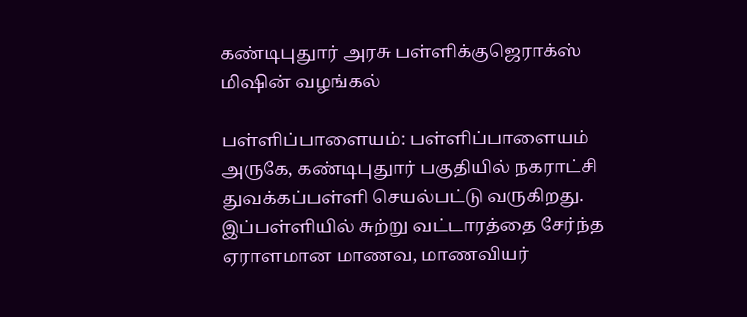கண்டிபுதுார் அரசு பள்ளிக்குஜெராக்ஸ் மிஷின் வழங்கல்

பள்ளிப்பாளையம்: பள்ளிப்பாளையம் அருகே, கண்டிபுதுார் பகுதியில் நகராட்சி துவக்கப்பள்ளி செயல்பட்டு வருகிறது. இப்பள்ளியில் சுற்று வட்டாரத்தை சேர்ந்த ஏராளமான மாணவ, மாணவியர்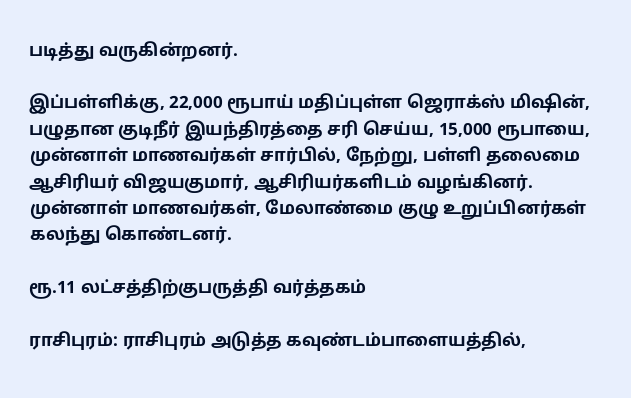படித்து வருகின்றனர்.

இப்பள்ளிக்கு, 22,000 ரூபாய் மதிப்புள்ள ஜெராக்ஸ் மிஷின், பழுதான குடிநீர் இயந்திரத்தை சரி செய்ய, 15,000 ரூபாயை, முன்னாள் மாணவர்கள் சார்பில், நேற்று, பள்ளி தலைமை ஆசிரியர் விஜயகுமார், ஆசிரியர்களிடம் வழங்கினர். முன்னாள் மாணவர்கள், மேலாண்மை குழு உறுப்பினர்கள் கலந்து கொண்டனர்.

ரூ.11 லட்சத்திற்குபருத்தி வர்த்தகம்

ராசிபுரம்: ராசிபுரம் அடுத்த கவுண்டம்பாளையத்தில்,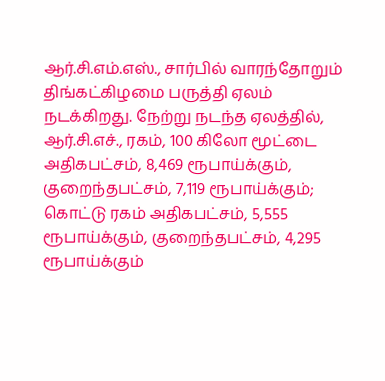ஆர்.சி.எம்.எஸ்., சார்பில் வாரந்தோறும் திங்கட்கிழமை பருத்தி ஏலம் நடக்கிறது. நேற்று நடந்த ஏலத்தில், ஆர்.சி.எச்., ரகம், 100 கிலோ மூட்டை அதிகபட்சம், 8,469 ரூபாய்க்கும், குறைந்தபட்சம், 7,119 ரூபாய்க்கும்; கொட்டு ரகம் அதிகபட்சம், 5,555 ரூபாய்க்கும், குறைந்தபட்சம், 4,295 ரூபாய்க்கும்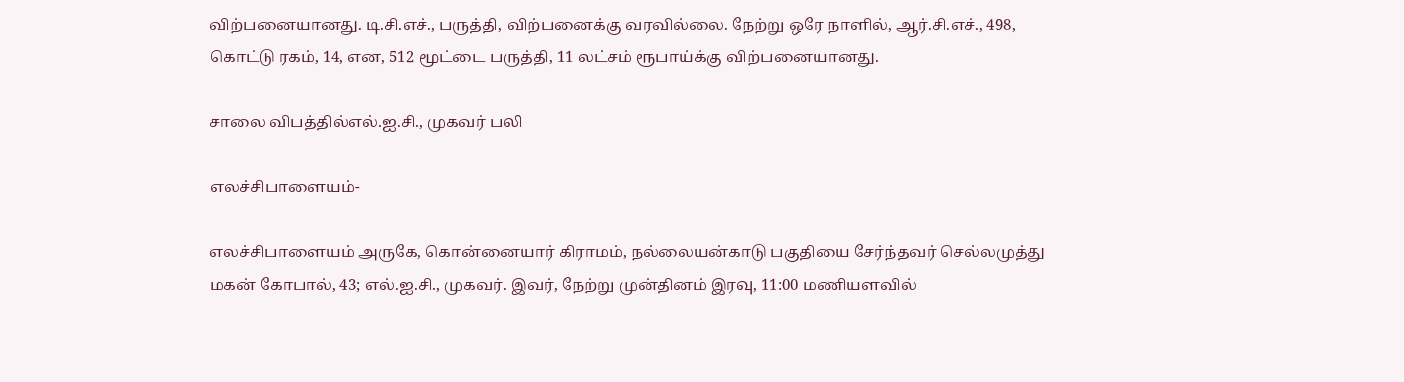விற்பனையானது. டி.சி.எச்., பருத்தி, விற்பனைக்கு வரவில்லை. நேற்று ஒரே நாளில், ஆர்.சி.எச்., 498, கொட்டு ரகம், 14, என, 512 மூட்டை பருத்தி, 11 லட்சம் ரூபாய்க்கு விற்பனையானது.

சாலை விபத்தில்எல்.ஐ.சி., முகவர் பலி

எலச்சிபாளையம்-

எலச்சிபாளையம் அருகே, கொன்னையார் கிராமம், நல்லையன்காடு பகுதியை சேர்ந்தவர் செல்லமுத்து மகன் கோபால், 43; எல்.ஐ.சி., முகவர். இவர், நேற்று முன்தினம் இரவு, 11:00 மணியளவில்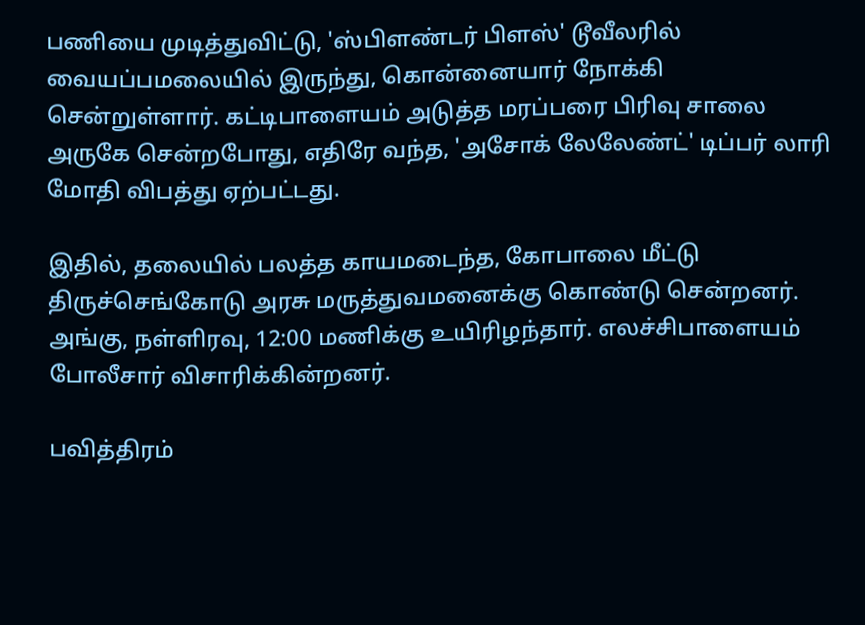பணியை முடித்துவிட்டு, 'ஸ்பிளண்டர் பிளஸ்' டூவீலரில் வையப்பமலையில் இருந்து, கொன்னையார் நோக்கி சென்றுள்ளார். கட்டிபாளையம் அடுத்த மரப்பரை பிரிவு சாலை அருகே சென்றபோது, எதிரே வந்த, 'அசோக் லேலேண்ட்' டிப்பர் லாரி மோதி விபத்து ஏற்பட்டது.

இதில், தலையில் பலத்த காயமடைந்த, கோபாலை மீட்டு திருச்செங்கோடு அரசு மருத்துவமனைக்கு கொண்டு சென்றனர். அங்கு, நள்ளிரவு, 12:00 மணிக்கு உயிரிழந்தார். எலச்சிபாளையம் போலீசார் விசாரிக்கின்றனர்.

பவித்திரம்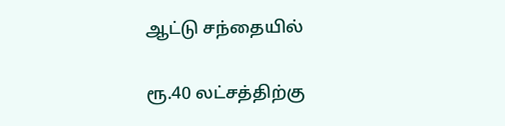ஆட்டு சந்தையில்

ரூ.40 லட்சத்திற்கு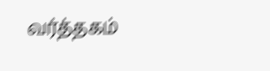வர்த்தகம்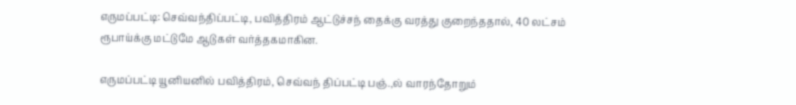எருமப்பட்டி: செவ்வந்திப்பட்டி, பவித்திரம் ஆட்டுச்சந் தைக்கு வரத்து குறைந்ததால், 40 லட்சம் ரூபாய்க்கு மட்டுமே ஆடுகள் வர்த்தகமாகின.

எருமப்பட்டி யூனியனில் பவித்திரம், செவ்வந் திப்பட்டி பஞ்.,ல் வாரந்தோறும்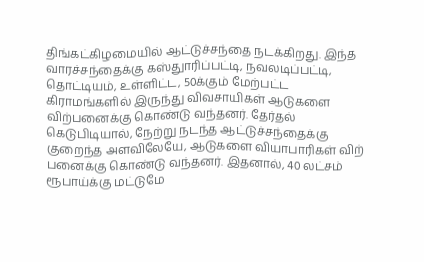திங்கட்கிழமையில் ஆட்டுச்சந்தை நடக்கிறது. இந்த வாரச்சந்தைக்கு கஸ்துாரிப்பட்டி, நவலடிப்பட்டி, தொட்டியம், உள்ளிட்ட, 50க்கும் மேற்பட்ட கிராமங்களில் இருந்து விவசாயிகள் ஆடுகளை விற்பனைக்கு கொண்டு வந்தனர். தேர்தல் கெடுபிடியால், நேற்று நடந்த ஆட்டுச்சந்தைக்கு குறைந்த அளவிலேயே, ஆடுகளை வியாபாரிகள் விற் பனைக்கு கொண்டு வந்தனர். இதனால், 40 லட்சம் ரூபாய்க்கு மட்டுமே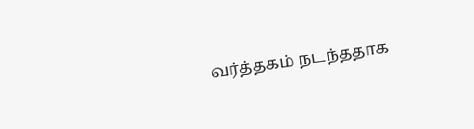வர்த்தகம் நடந்ததாக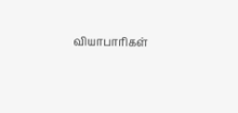வியாபாரிகள்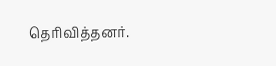தெரிவித்தனர்.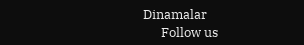Dinamalar
      Follow us